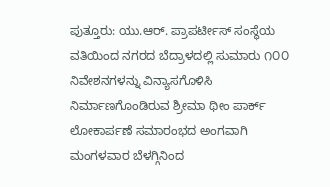ಪುತ್ತೂರು: ಯು.ಆರ್. ಪ್ರಾಪರ್ಟೀಸ್ ಸಂಸ್ಥೆಯ ವತಿಯಿಂದ ನಗರದ ಬೆದ್ರಾಳದಲ್ಲಿ ಸುಮಾರು ೧೦೦ ನಿವೇಶನಗಳನ್ನು ವಿನ್ಯಾಸಗೊಳಿಸಿ ನಿರ್ಮಾಣಗೊಂಡಿರುವ ಶ್ರೀಮಾ ಥೀಂ ಪಾರ್ಕ್ ಲೋಕಾರ್ಪಣೆ ಸಮಾರಂಭದ ಅಂಗವಾಗಿ ಮಂಗಳವಾರ ಬೆಳಗ್ಗಿನಿಂದ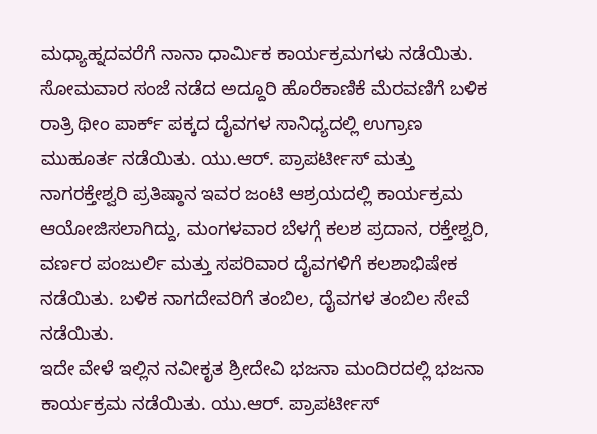ಮಧ್ಯಾಹ್ನದವರೆಗೆ ನಾನಾ ಧಾರ್ಮಿಕ ಕಾರ್ಯಕ್ರಮಗಳು ನಡೆಯಿತು.
ಸೋಮವಾರ ಸಂಜೆ ನಡೆದ ಅದ್ದೂರಿ ಹೊರೆಕಾಣಿಕೆ ಮೆರವಣಿಗೆ ಬಳಿಕ ರಾತ್ರಿ ಥೀಂ ಪಾರ್ಕ್ ಪಕ್ಕದ ದೈವಗಳ ಸಾನಿಧ್ಯದಲ್ಲಿ ಉಗ್ರಾಣ ಮುಹೂರ್ತ ನಡೆಯಿತು. ಯು.ಆರ್. ಪ್ರಾಪರ್ಟೀಸ್ ಮತ್ತು ನಾಗರಕ್ತೇಶ್ವರಿ ಪ್ರತಿಷ್ಠಾನ ಇವರ ಜಂಟಿ ಆಶ್ರಯದಲ್ಲಿ ಕಾರ್ಯಕ್ರಮ ಆಯೋಜಿಸಲಾಗಿದ್ದು, ಮಂಗಳವಾರ ಬೆಳಗ್ಗೆ ಕಲಶ ಪ್ರದಾನ, ರಕ್ತೇಶ್ವರಿ, ವರ್ಣರ ಪಂಜುರ್ಲಿ ಮತ್ತು ಸಪರಿವಾರ ದೈವಗಳಿಗೆ ಕಲಶಾಭಿಷೇಕ ನಡೆಯಿತು. ಬಳಿಕ ನಾಗದೇವರಿಗೆ ತಂಬಿಲ, ದೈವಗಳ ತಂಬಿಲ ಸೇವೆ ನಡೆಯಿತು.
ಇದೇ ವೇಳೆ ಇಲ್ಲಿನ ನವೀಕೃತ ಶ್ರೀದೇವಿ ಭಜನಾ ಮಂದಿರದಲ್ಲಿ ಭಜನಾ ಕಾರ್ಯಕ್ರಮ ನಡೆಯಿತು. ಯು.ಆರ್. ಪ್ರಾಪರ್ಟೀಸ್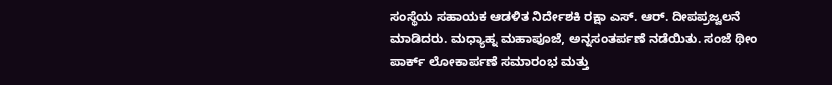ಸಂಸ್ಥೆಯ ಸಹಾಯಕ ಆಡಳಿತ ನಿರ್ದೇಶಕಿ ರಕ್ಷಾ ಎಸ್. ಆರ್. ದೀಪಪ್ರಜ್ವಲನೆ ಮಾಡಿದರು. ಮಧ್ಯಾಹ್ನ ಮಹಾಪೂಜೆ, ಅನ್ನಸಂತರ್ಪಣೆ ನಡೆಯಿತು. ಸಂಜೆ ಥೀಂ ಪಾರ್ಕ್ ಲೋಕಾರ್ಪಣೆ ಸಮಾರಂಭ ಮತ್ತು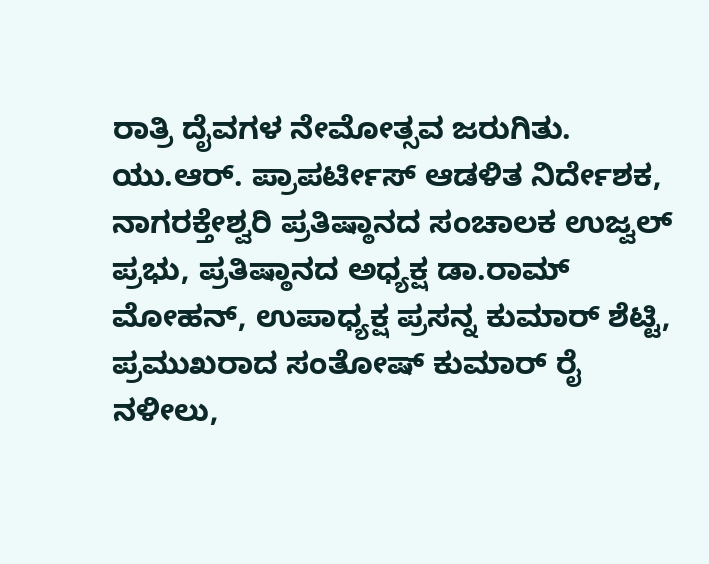ರಾತ್ರಿ ದೈವಗಳ ನೇಮೋತ್ಸವ ಜರುಗಿತು.
ಯು.ಆರ್. ಪ್ರಾಪರ್ಟೀಸ್ ಆಡಳಿತ ನಿರ್ದೇಶಕ, ನಾಗರಕ್ತೇಶ್ವರಿ ಪ್ರತಿಷ್ಠಾನದ ಸಂಚಾಲಕ ಉಜ್ವಲ್ ಪ್ರಭು, ಪ್ರತಿಷ್ಠಾನದ ಅಧ್ಯಕ್ಷ ಡಾ.ರಾಮ್ ಮೋಹನ್, ಉಪಾಧ್ಯಕ್ಷ ಪ್ರಸನ್ನ ಕುಮಾರ್ ಶೆಟ್ಟಿ, ಪ್ರಮುಖರಾದ ಸಂತೋಷ್ ಕುಮಾರ್ ರೈ ನಳೀಲು,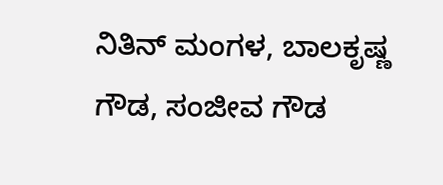ನಿತಿನ್ ಮಂಗಳ, ಬಾಲಕೃಷ್ಣ ಗೌಡ, ಸಂಜೀವ ಗೌಡ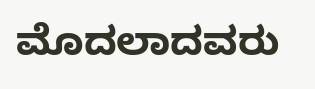ಮೊದಲಾದವರು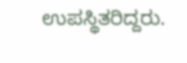ಉಪಸ್ಥಿತರಿದ್ದರು.